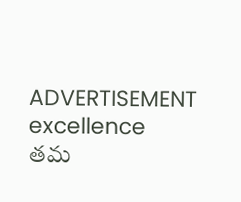ADVERTISEMENT
excellence
తమ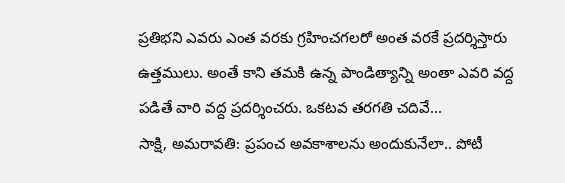ప్రతిభని ఎవరు ఎంత వరకు గ్రహించగలరో అంత వరకే ప్రదర్శిస్తారు ఉత్తములు. అంతే కాని తమకి ఉన్న పాండిత్యాన్ని అంతా ఎవరి వద్ద పడితే వారి వద్ద ప్రదర్శించరు. ఒకటవ తరగతి చదివే...
సాక్షి, అమరావతి: ప్రపంచ అవకాశాలను అందుకునేలా.. పోటీ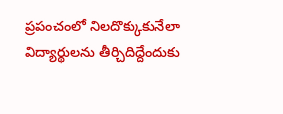ప్రపంచంలో నిలదొక్కుకునేలా విద్యార్థులను తీర్చిదిద్దేందుకు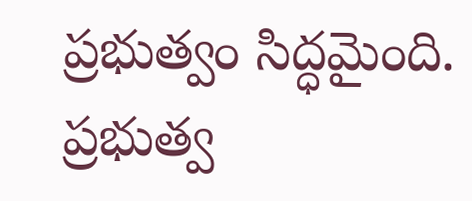ప్రభుత్వం సిద్ధమైంది. ప్రభుత్వ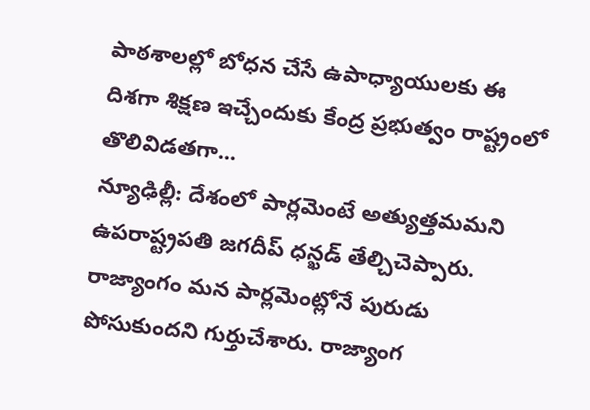పాఠశాలల్లో బోధన చేసే ఉపాధ్యాయులకు ఈ దిశగా శిక్షణ ఇచ్చేందుకు కేంద్ర ప్రభుత్వం రాష్ట్రంలో తొలివిడతగా...
న్యూఢిల్లీ: దేశంలో పార్లమెంటే అత్యుత్తమమని ఉపరాష్ట్రపతి జగదీప్ ధన్ఖడ్ తేల్చిచెప్పారు. రాజ్యాంగం మన పార్లమెంట్లోనే పురుడు పోసుకుందని గుర్తుచేశారు. రాజ్యాంగ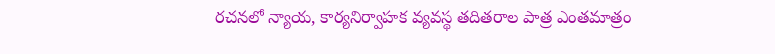రచనలో న్యాయ, కార్యనిర్వాహక వ్యవస్థ తదితరాల పాత్ర ఎంతమాత్రం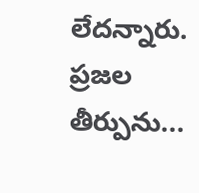లేదన్నారు. ప్రజల తీర్పును...